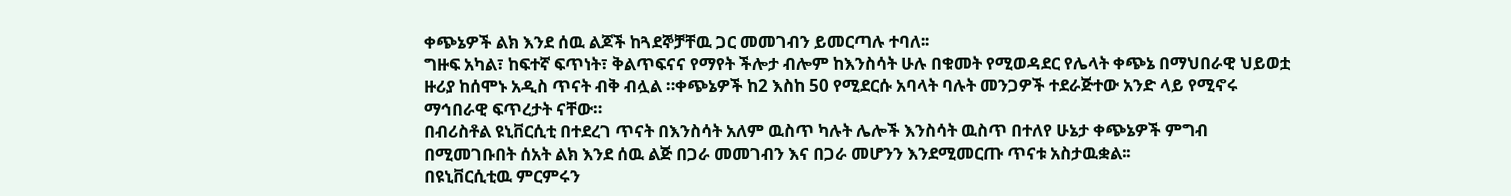ቀጭኔዎች ልክ እንደ ሰዉ ልጆች ከጓደኞቻቸዉ ጋር መመገብን ይመርጣሉ ተባለ፡፡
ግዙፍ አካል፣ ከፍተኛ ፍጥነት፣ ቅልጥፍናና የማየት ችሎታ ብሎም ከእንስሳት ሁሉ በቁመት የሚወዳደር የሌላት ቀጭኔ በማህበራዊ ህይወቷ ዙሪያ ከሰሞኑ አዲስ ጥናት ብቅ ብሏል ።ቀጭኔዎች ከ2 እስከ 50 የሚደርሱ አባላት ባሉት መንጋዎች ተደራጅተው አንድ ላይ የሚኖሩ ማኅበራዊ ፍጥረታት ናቸው።
በብሪስቶል ዩኒቨርሲቲ በተደረገ ጥናት በእንስሳት አለም ዉስጥ ካሉት ሌሎች እንስሳት ዉስጥ በተለየ ሁኔታ ቀጭኔዎች ምግብ በሚመገቡበት ሰአት ልክ እንደ ሰዉ ልጅ በጋራ መመገብን እና በጋራ መሆንን እንደሚመርጡ ጥናቱ አስታዉቋል፡፡
በዩኒቨርሲቲዉ ምርምሩን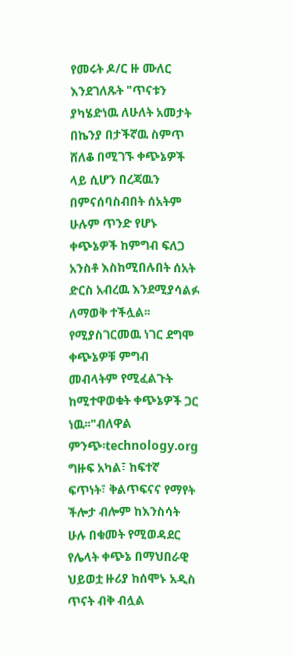የመሩት ዶ/ር ዙ ሙለር እንደገለጹት "ጥናቱን ያካሄድነዉ ለሁለት አመታት በኬንያ በታችኛዉ ስምጥ ሸለቆ በሚገኙ ቀጭኔዎች ላይ ሲሆን በረጃዉን በምናሰባስብበት ሰአትም ሁሉም ጥንድ የሆኑ ቀጭኔዎች ከምግብ ፍለጋ አንስቶ እስከሚበሉበት ሰአት ድርስ አብረዉ እንደሚያሳልፉ ለማወቅ ተችሏል፡፡የሚያስገርመዉ ነገር ደግሞ ቀጭኔዎቹ ምግብ መብላትም የሚፈልጉት ከሚተዋወቁት ቀጭኔዎች ጋር ነዉ፡፡"ብለዋል
ምንጭ፡technology.org
ግዙፍ አካል፣ ከፍተኛ ፍጥነት፣ ቅልጥፍናና የማየት ችሎታ ብሎም ከእንስሳት ሁሉ በቁመት የሚወዳደር የሌላት ቀጭኔ በማህበራዊ ህይወቷ ዙሪያ ከሰሞኑ አዲስ ጥናት ብቅ ብሏል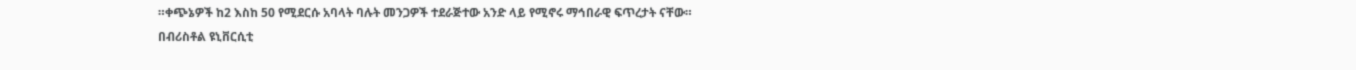።ቀጭኔዎች ከ2 እስከ 50 የሚደርሱ አባላት ባሉት መንጋዎች ተደራጅተው አንድ ላይ የሚኖሩ ማኅበራዊ ፍጥረታት ናቸው።
በብሪስቶል ዩኒቨርሲቲ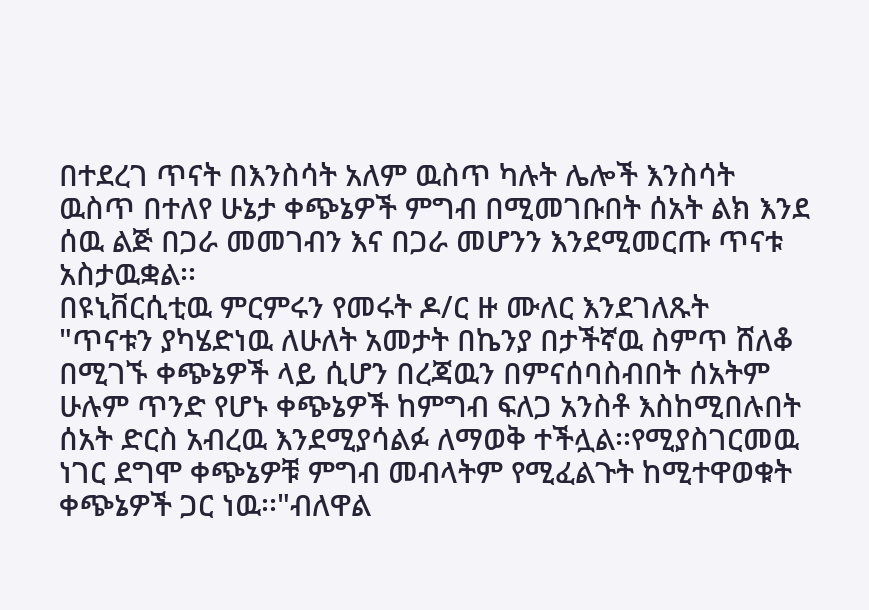በተደረገ ጥናት በእንስሳት አለም ዉስጥ ካሉት ሌሎች እንስሳት ዉስጥ በተለየ ሁኔታ ቀጭኔዎች ምግብ በሚመገቡበት ሰአት ልክ እንደ ሰዉ ልጅ በጋራ መመገብን እና በጋራ መሆንን እንደሚመርጡ ጥናቱ አስታዉቋል፡፡
በዩኒቨርሲቲዉ ምርምሩን የመሩት ዶ/ር ዙ ሙለር እንደገለጹት "ጥናቱን ያካሄድነዉ ለሁለት አመታት በኬንያ በታችኛዉ ስምጥ ሸለቆ በሚገኙ ቀጭኔዎች ላይ ሲሆን በረጃዉን በምናሰባስብበት ሰአትም ሁሉም ጥንድ የሆኑ ቀጭኔዎች ከምግብ ፍለጋ አንስቶ እስከሚበሉበት ሰአት ድርስ አብረዉ እንደሚያሳልፉ ለማወቅ ተችሏል፡፡የሚያስገርመዉ ነገር ደግሞ ቀጭኔዎቹ ምግብ መብላትም የሚፈልጉት ከሚተዋወቁት ቀጭኔዎች ጋር ነዉ፡፡"ብለዋል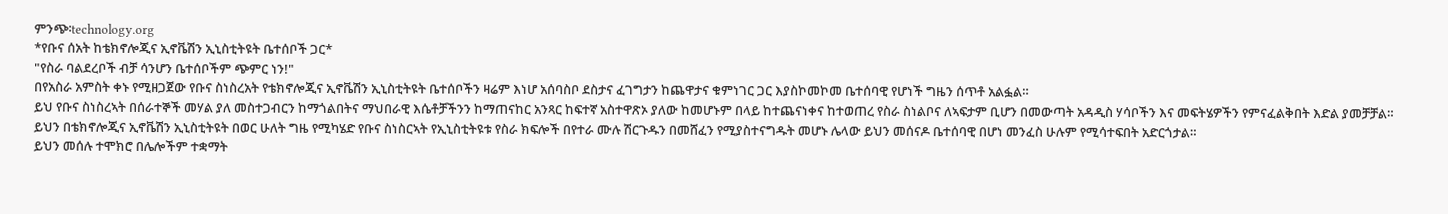ምንጭ፡technology.org
*የቡና ሰአት ከቴክኖሎጂና ኢኖቬሽን ኢኒስቲትዩት ቤተሰቦች ጋር*
"የስራ ባልደረቦች ብቻ ሳንሆን ቤተሰቦችም ጭምር ነን!"
በየአስራ አምስት ቀኑ የሚዘጋጀው የቡና ስነስረአት የቴክኖሎጂና ኢኖቬሽን ኢኒስቲትዩት ቤተሰቦችን ዛሬም እነሆ አሰባስቦ ደስታና ፈገግታን ከጨዋታና ቁምነገር ጋር እያስኮመኮመ ቤተሰባዊ የሆነች ግዜን ሰጥቶ አልፏል።
ይህ የቡና ስነስረኣት በሰራተኞች መሃል ያለ መስተጋብርን ከማጎልበትና ማህበራዊ እሴቶቻችንን ከማጠናከር አንጻር ከፍተኛ አስተዋጽኦ ያለው ከመሆኑም በላይ ከተጨናነቀና ከተወጠረ የስራ ስነልቦና ለኣፍታም ቢሆን በመውጣት አዳዲስ ሃሳቦችን እና መፍትሄዎችን የምናፈልቅበት እድል ያመቻቻል።
ይህን በቴክኖሎጂና ኢኖቬሽን ኢኒስቲትዩት በወር ሁለት ግዜ የሚካሄድ የቡና ስነስርኣት የኢኒስቲትዩቱ የስራ ክፍሎች በየተራ ሙሉ ሽርጉዱን በመሸፈን የሚያስተናግዱት መሆኑ ሌላው ይህን መሰናዶ ቤተሰባዊ በሆነ መንፈስ ሁሉም የሚሳተፍበት አድርጎታል።
ይህን መሰሉ ተሞክሮ በሌሎችም ተቋማት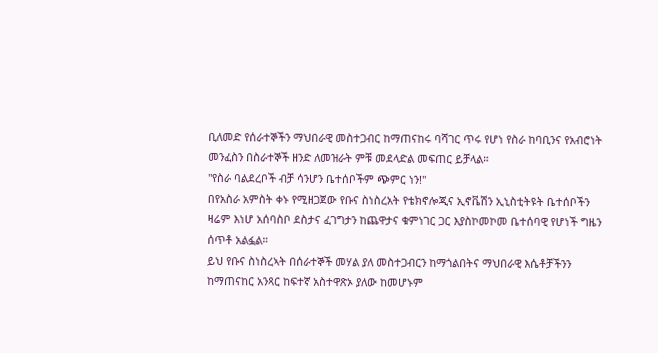ቢለመድ የሰራተኞችን ማህበራዊ መስተጋብር ከማጠናከሩ ባሻገር ጥሩ የሆነ የስራ ከባቢንና የአብሮነት መንፈስን በስራተኞች ዘንድ ለመዝራት ምቹ መደላድል መፍጠር ይቻላል።
"የስራ ባልደረቦች ብቻ ሳንሆን ቤተሰቦችም ጭምር ነን!"
በየአስራ አምስት ቀኑ የሚዘጋጀው የቡና ስነስረአት የቴክኖሎጂና ኢኖቬሽን ኢኒስቲትዩት ቤተሰቦችን ዛሬም እነሆ አሰባስቦ ደስታና ፈገግታን ከጨዋታና ቁምነገር ጋር እያስኮመኮመ ቤተሰባዊ የሆነች ግዜን ሰጥቶ አልፏል።
ይህ የቡና ስነስረኣት በሰራተኞች መሃል ያለ መስተጋብርን ከማጎልበትና ማህበራዊ እሴቶቻችንን ከማጠናከር አንጻር ከፍተኛ አስተዋጽኦ ያለው ከመሆኑም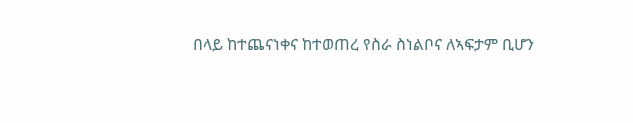በላይ ከተጨናነቀና ከተወጠረ የስራ ስነልቦና ለኣፍታም ቢሆን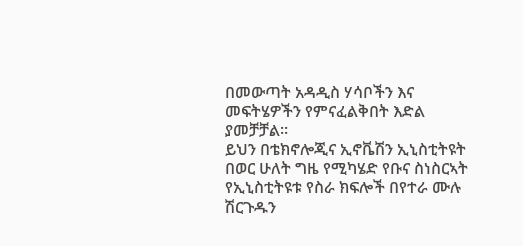በመውጣት አዳዲስ ሃሳቦችን እና መፍትሄዎችን የምናፈልቅበት እድል ያመቻቻል።
ይህን በቴክኖሎጂና ኢኖቬሽን ኢኒስቲትዩት በወር ሁለት ግዜ የሚካሄድ የቡና ስነስርኣት የኢኒስቲትዩቱ የስራ ክፍሎች በየተራ ሙሉ ሽርጉዱን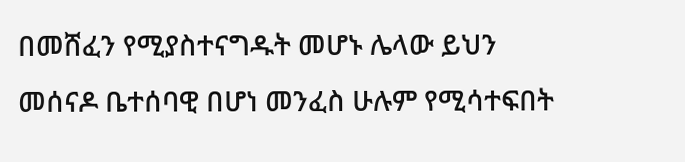በመሸፈን የሚያስተናግዱት መሆኑ ሌላው ይህን መሰናዶ ቤተሰባዊ በሆነ መንፈስ ሁሉም የሚሳተፍበት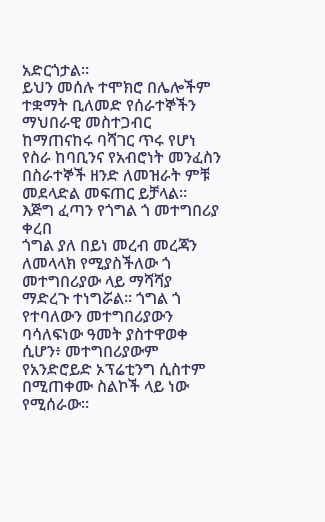አድርጎታል።
ይህን መሰሉ ተሞክሮ በሌሎችም ተቋማት ቢለመድ የሰራተኞችን ማህበራዊ መስተጋብር ከማጠናከሩ ባሻገር ጥሩ የሆነ የስራ ከባቢንና የአብሮነት መንፈስን በስራተኞች ዘንድ ለመዝራት ምቹ መደላድል መፍጠር ይቻላል።
እጅግ ፈጣን የጎግል ጎ መተግበሪያ ቀረበ
ጎግል ያለ በይነ መረብ መረጃን ለመላላክ የሚያስችለው ጎ መተግበሪያው ላይ ማሻሻያ ማድረጉ ተነግሯል። ጎግል ጎ የተባለውን መተግበሪያውን ባሳለፍነው ዓመት ያስተዋወቀ ሲሆን፥ መተግበሪያውም የአንድሮይድ ኦፕሬቲንግ ሲስተም በሚጠቀሙ ስልኮች ላይ ነው የሚሰራው።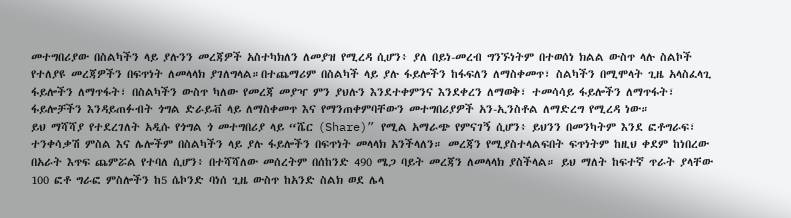መተግበሪያው በስልካችን ላይ ያሉንን መረጃዎች አስተካክለን ለመያዝ የሚረዳ ሲሆን፥ ያለ በይነ-መረብ ግንኙነትም በተወሰነ ክልል ውስጥ ላሉ ስልኮች የተለያዩ መረጃዎችን በፍጥነት ለመላላክ ያገለግላል።በተጨማሪም በስልካች ላይ ያሉ ፋይሎችን ከፋፍለን ለማስቀመጥ፣ ስልካችን በሚሞላት ጊዜ አላስፈላጊ ፋይሎችን ለማጥፋት፣ በስልካችን ውስጥ ካለው የመረጃ መያዣ ምን ያህሉን እንደተቀምንና እንደቀረን ለማወቅ፣ ተመሳሳይ ፋይሎችን ለማጥፋት፣ ፋይሎቻችን እንዳይጠፉብት ጎግል ድራይቭ ላይ ለማስቀመጥ እና የማንጠቀምባቸውን መተግበሪያዎች አን-ኢንስቶል ለማድረግ የሚረዳ ነው።
ይህ ማሻሻያ የተደረገለት አዲሱ የጎግል ጎ መተግበሪያ ላይ “ሼር (Share)” የሚል አማራጭ የምናገኝ ሲሆን፥ ይህንን በመንካትም እንደ ፎቶግራፍ፣ ተንቀሳቃሽ ምስል እና ሌሎችም በስልካችን ላይ ያሉ ፋይሎችን በፍጥነት መላላክ አንችላለን። መረጃን የሚያስተላልፍበት ፍጥነትም ከዚህ ቀደም ከነበረው በአራት እጥፍ ጨምሯል የተባለ ሲሆን፥ በተሻሻለው መሰረትም በሰከንድ 490 ሜጋ ባይት መረጃን ለመላላክ ያስችላል። ይህ ማለት ከፍተኛ ጥራት ያላቸው 100 ፎቶ ግራፎ ምስሎችን ከ5 ሴኮንድ ባነሰ ጊዜ ውስጥ ከአንድ ስልክ ወደ ሌላ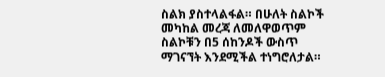ስልክ ያስተላልፋል። በሁለት ስልኮች መካከል መረጃ ለመለዋወጥም ስልኮቹን በ5 ሰከንዶች ውስጥ ማገናኘት እንደሚችል ተነግሮለታል።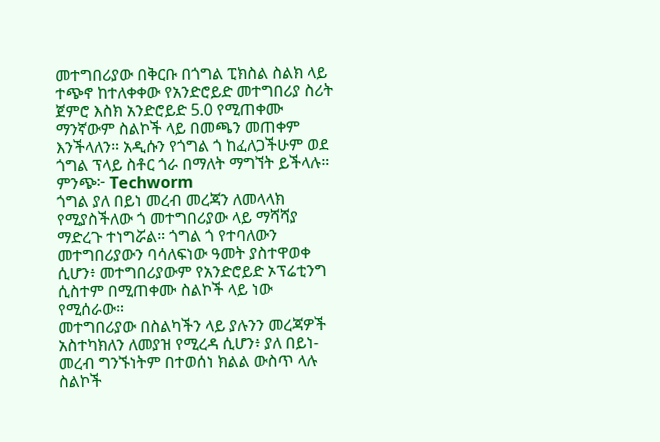መተግበሪያው በቅርቡ በጎግል ፒክስል ስልክ ላይ ተጭኖ ከተለቀቀው የአንድሮይድ መተግበሪያ ስሪት ጀምሮ እስክ አንድሮይድ 5.0 የሚጠቀሙ ማንኛውም ስልኮች ላይ በመጫን መጠቀም እንችላለን። አዲሱን የጎግል ጎ ከፈለጋችሁም ወደ ጎግል ፕላይ ስቶር ጎራ በማለት ማግኘት ይችላሉ።
ምንጭ፦ Techworm
ጎግል ያለ በይነ መረብ መረጃን ለመላላክ የሚያስችለው ጎ መተግበሪያው ላይ ማሻሻያ ማድረጉ ተነግሯል። ጎግል ጎ የተባለውን መተግበሪያውን ባሳለፍነው ዓመት ያስተዋወቀ ሲሆን፥ መተግበሪያውም የአንድሮይድ ኦፕሬቲንግ ሲስተም በሚጠቀሙ ስልኮች ላይ ነው የሚሰራው።
መተግበሪያው በስልካችን ላይ ያሉንን መረጃዎች አስተካክለን ለመያዝ የሚረዳ ሲሆን፥ ያለ በይነ-መረብ ግንኙነትም በተወሰነ ክልል ውስጥ ላሉ ስልኮች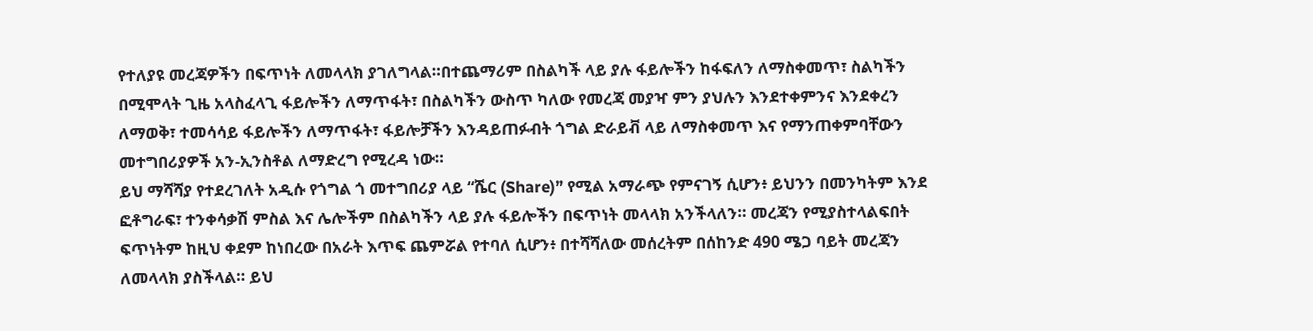የተለያዩ መረጃዎችን በፍጥነት ለመላላክ ያገለግላል።በተጨማሪም በስልካች ላይ ያሉ ፋይሎችን ከፋፍለን ለማስቀመጥ፣ ስልካችን በሚሞላት ጊዜ አላስፈላጊ ፋይሎችን ለማጥፋት፣ በስልካችን ውስጥ ካለው የመረጃ መያዣ ምን ያህሉን እንደተቀምንና እንደቀረን ለማወቅ፣ ተመሳሳይ ፋይሎችን ለማጥፋት፣ ፋይሎቻችን እንዳይጠፉብት ጎግል ድራይቭ ላይ ለማስቀመጥ እና የማንጠቀምባቸውን መተግበሪያዎች አን-ኢንስቶል ለማድረግ የሚረዳ ነው።
ይህ ማሻሻያ የተደረገለት አዲሱ የጎግል ጎ መተግበሪያ ላይ “ሼር (Share)” የሚል አማራጭ የምናገኝ ሲሆን፥ ይህንን በመንካትም እንደ ፎቶግራፍ፣ ተንቀሳቃሽ ምስል እና ሌሎችም በስልካችን ላይ ያሉ ፋይሎችን በፍጥነት መላላክ አንችላለን። መረጃን የሚያስተላልፍበት ፍጥነትም ከዚህ ቀደም ከነበረው በአራት እጥፍ ጨምሯል የተባለ ሲሆን፥ በተሻሻለው መሰረትም በሰከንድ 490 ሜጋ ባይት መረጃን ለመላላክ ያስችላል። ይህ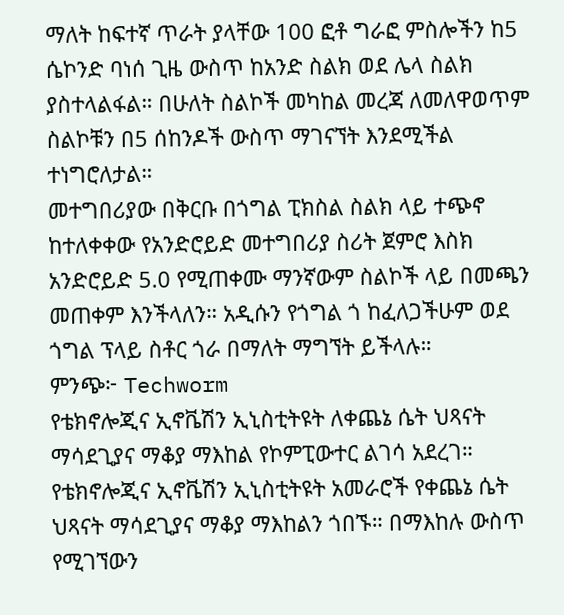ማለት ከፍተኛ ጥራት ያላቸው 100 ፎቶ ግራፎ ምስሎችን ከ5 ሴኮንድ ባነሰ ጊዜ ውስጥ ከአንድ ስልክ ወደ ሌላ ስልክ ያስተላልፋል። በሁለት ስልኮች መካከል መረጃ ለመለዋወጥም ስልኮቹን በ5 ሰከንዶች ውስጥ ማገናኘት እንደሚችል ተነግሮለታል።
መተግበሪያው በቅርቡ በጎግል ፒክስል ስልክ ላይ ተጭኖ ከተለቀቀው የአንድሮይድ መተግበሪያ ስሪት ጀምሮ እስክ አንድሮይድ 5.0 የሚጠቀሙ ማንኛውም ስልኮች ላይ በመጫን መጠቀም እንችላለን። አዲሱን የጎግል ጎ ከፈለጋችሁም ወደ ጎግል ፕላይ ስቶር ጎራ በማለት ማግኘት ይችላሉ።
ምንጭ፦ Techworm
የቴክኖሎጂና ኢኖቬሽን ኢኒስቲትዩት ለቀጨኔ ሴት ህጻናት ማሳደጊያና ማቆያ ማእከል የኮምፒውተር ልገሳ አደረገ።
የቴክኖሎጂና ኢኖቬሽን ኢኒስቲትዩት አመራሮች የቀጨኔ ሴት ህጻናት ማሳደጊያና ማቆያ ማእከልን ጎበኙ። በማእከሉ ውስጥ የሚገኘውን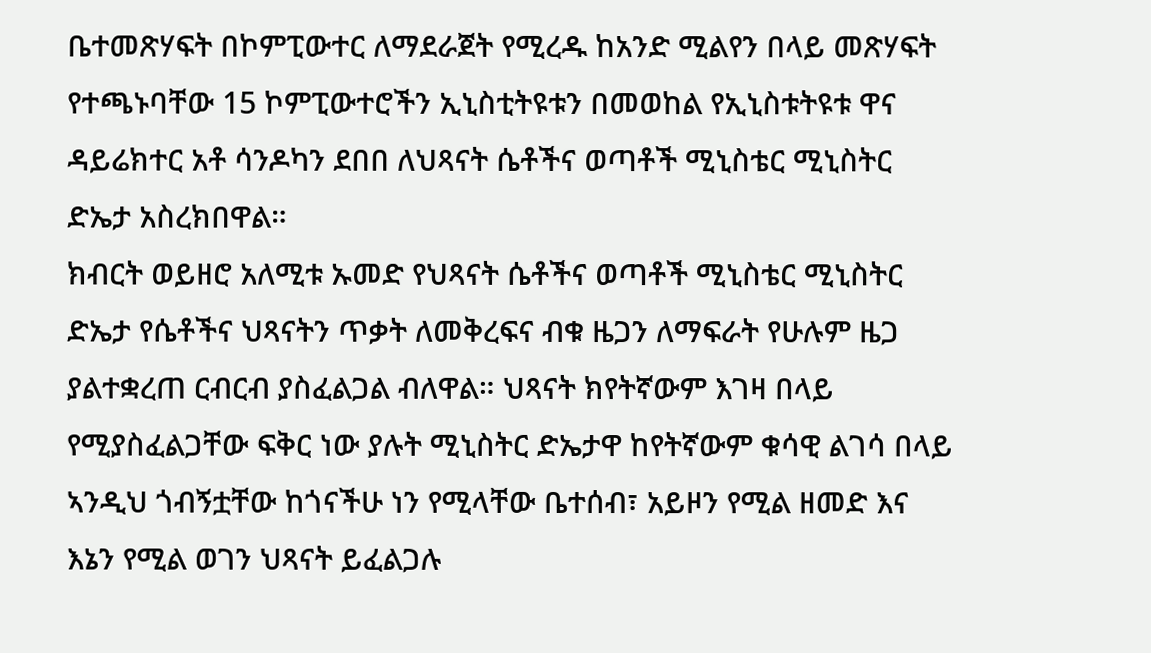ቤተመጽሃፍት በኮምፒውተር ለማደራጀት የሚረዱ ከአንድ ሚልየን በላይ መጽሃፍት የተጫኑባቸው 15 ኮምፒውተሮችን ኢኒስቲትዩቱን በመወከል የኢኒስቱትዩቱ ዋና ዳይሬክተር አቶ ሳንዶካን ደበበ ለህጻናት ሴቶችና ወጣቶች ሚኒስቴር ሚኒስትር ድኤታ አስረክበዋል።
ክብርት ወይዘሮ አለሚቱ ኡመድ የህጻናት ሴቶችና ወጣቶች ሚኒስቴር ሚኒስትር ድኤታ የሴቶችና ህጻናትን ጥቃት ለመቅረፍና ብቁ ዜጋን ለማፍራት የሁሉም ዜጋ ያልተቋረጠ ርብርብ ያስፈልጋል ብለዋል። ህጻናት ክየትኛውም እገዛ በላይ የሚያስፈልጋቸው ፍቅር ነው ያሉት ሚኒስትር ድኤታዋ ከየትኛውም ቁሳዊ ልገሳ በላይ ኣንዲህ ጎብኝቷቸው ከጎናችሁ ነን የሚላቸው ቤተሰብ፣ አይዞን የሚል ዘመድ እና እኔን የሚል ወገን ህጻናት ይፈልጋሉ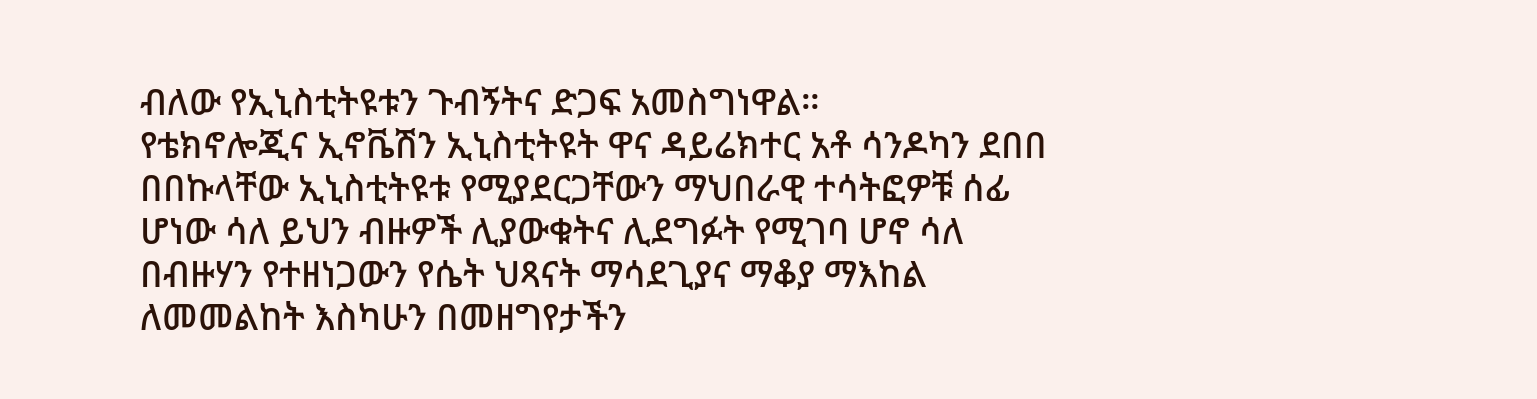ብለው የኢኒስቲትዩቱን ጉብኝትና ድጋፍ አመስግነዋል።
የቴክኖሎጂና ኢኖቬሽን ኢኒስቲትዩት ዋና ዳይሬክተር አቶ ሳንዶካን ደበበ በበኩላቸው ኢኒስቲትዩቱ የሚያደርጋቸውን ማህበራዊ ተሳትፎዎቹ ሰፊ ሆነው ሳለ ይህን ብዙዎች ሊያውቁትና ሊደግፉት የሚገባ ሆኖ ሳለ በብዙሃን የተዘነጋውን የሴት ህጻናት ማሳደጊያና ማቆያ ማእከል ለመመልከት እስካሁን በመዘግየታችን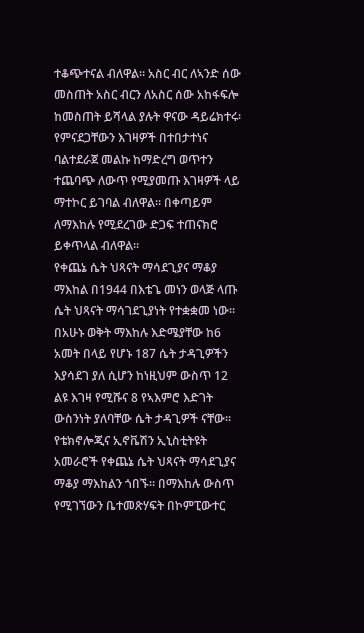ተቆጭተናል ብለዋል። አስር ብር ለኣንድ ሰው መስጠት አስር ብርን ለአስር ሰው አከፋፍሎ ከመስጠት ይሻላል ያሉት ዋናው ዳይሬክተሩ፡ የምናደጋቸውን እገዛዎች በተበታተነና ባልተደራጀ መልኩ ከማድረግ ወጥተን ተጨባጭ ለውጥ የሚያመጡ እገዛዎች ላይ ማተኮር ይገባል ብለዋል። በቀጣይም ለማእከሉ የሚደረገው ድጋፍ ተጠናክሮ ይቀጥላል ብለዋል።
የቀጨኔ ሴት ህጻናት ማሳደጊያና ማቆያ ማእከል በ1944 በእቴጌ መነን ወላጅ ላጡ ሴት ህጻናት ማሳገደጊያነት የተቋቋመ ነው። በአሁኑ ወቅት ማእከሉ እድሜያቸው ከ6 አመት በላይ የሆኑ 187 ሴት ታዳጊዎችን እያሳደገ ያለ ሲሆን ከነዚህም ውስጥ 12 ልዩ እገዛ የሚሹና 8 የኣእምሮ እድገት ውስንነት ያለባቸው ሴት ታዳጊዎች ናቸው።
የቴክኖሎጂና ኢኖቬሽን ኢኒስቲትዩት አመራሮች የቀጨኔ ሴት ህጻናት ማሳደጊያና ማቆያ ማእከልን ጎበኙ። በማእከሉ ውስጥ የሚገኘውን ቤተመጽሃፍት በኮምፒውተር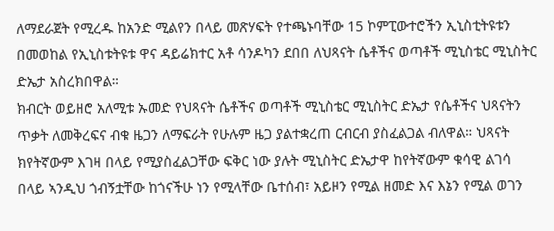ለማደራጀት የሚረዱ ከአንድ ሚልየን በላይ መጽሃፍት የተጫኑባቸው 15 ኮምፒውተሮችን ኢኒስቲትዩቱን በመወከል የኢኒስቱትዩቱ ዋና ዳይሬክተር አቶ ሳንዶካን ደበበ ለህጻናት ሴቶችና ወጣቶች ሚኒስቴር ሚኒስትር ድኤታ አስረክበዋል።
ክብርት ወይዘሮ አለሚቱ ኡመድ የህጻናት ሴቶችና ወጣቶች ሚኒስቴር ሚኒስትር ድኤታ የሴቶችና ህጻናትን ጥቃት ለመቅረፍና ብቁ ዜጋን ለማፍራት የሁሉም ዜጋ ያልተቋረጠ ርብርብ ያስፈልጋል ብለዋል። ህጻናት ክየትኛውም እገዛ በላይ የሚያስፈልጋቸው ፍቅር ነው ያሉት ሚኒስትር ድኤታዋ ከየትኛውም ቁሳዊ ልገሳ በላይ ኣንዲህ ጎብኝቷቸው ከጎናችሁ ነን የሚላቸው ቤተሰብ፣ አይዞን የሚል ዘመድ እና እኔን የሚል ወገን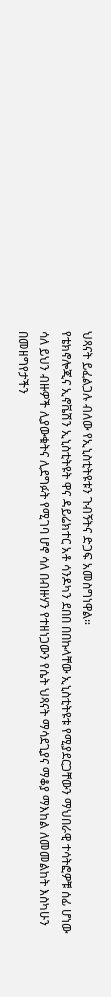ህጻናት ይፈልጋሉ ብለው የኢኒስቲትዩቱን ጉብኝትና ድጋፍ አመስግነዋል።
የቴክኖሎጂና ኢኖቬሽን ኢኒስቲትዩት ዋና ዳይሬክተር አቶ ሳንዶካን ደበበ በበኩላቸው ኢኒስቲትዩቱ የሚያደርጋቸውን ማህበራዊ ተሳትፎዎቹ ሰፊ ሆነው ሳለ ይህን ብዙዎች ሊያውቁትና ሊደግፉት የሚገባ ሆኖ ሳለ በብዙሃን የተዘነጋውን የሴት ህጻናት ማሳደጊያና ማቆያ ማእከል ለመመልከት እስካሁን በመዘግየታችን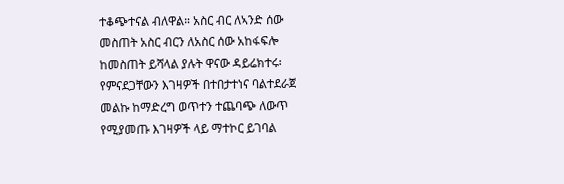ተቆጭተናል ብለዋል። አስር ብር ለኣንድ ሰው መስጠት አስር ብርን ለአስር ሰው አከፋፍሎ ከመስጠት ይሻላል ያሉት ዋናው ዳይሬክተሩ፡ የምናደጋቸውን እገዛዎች በተበታተነና ባልተደራጀ መልኩ ከማድረግ ወጥተን ተጨባጭ ለውጥ የሚያመጡ እገዛዎች ላይ ማተኮር ይገባል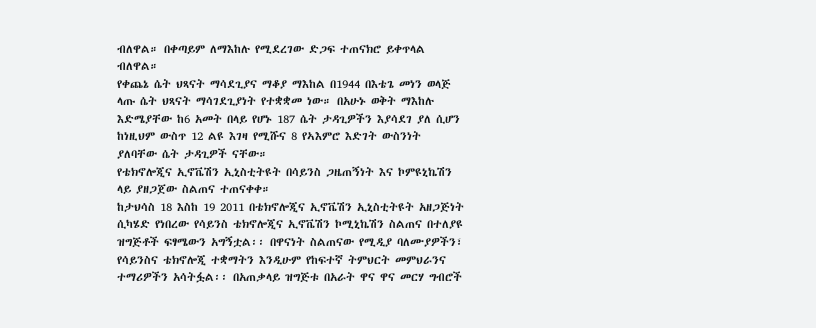ብለዋል። በቀጣይም ለማእከሉ የሚደረገው ድጋፍ ተጠናክሮ ይቀጥላል ብለዋል።
የቀጨኔ ሴት ህጻናት ማሳደጊያና ማቆያ ማእከል በ1944 በእቴጌ መነን ወላጅ ላጡ ሴት ህጻናት ማሳገደጊያነት የተቋቋመ ነው። በአሁኑ ወቅት ማእከሉ እድሜያቸው ከ6 አመት በላይ የሆኑ 187 ሴት ታዳጊዎችን እያሳደገ ያለ ሲሆን ከነዚህም ውስጥ 12 ልዩ እገዛ የሚሹና 8 የኣእምሮ እድገት ውስንነት ያለባቸው ሴት ታዳጊዎች ናቸው።
የቴክኖሎጂና ኢኖቬሽን ኢኒስቲትዩት በሳይንስ ጋዜጠኝነት እና ኮምዩኒኬሽን ላይ ያዘጋጀው ስልጠና ተጠናቀቀ።
ከታህሳስ 18 እስከ 19 2011 በቴክኖሎጂና ኢኖቬሽን ኢኒስቲትዩት አዘጋጅነት ሲካሄድ የነበረው የሳይንስ ቴክኖሎጂና ኢኖቬሽን ኮሚኒኬሽን ስልጠና በተለያዩ ዝግጅቶች ፍፃሜውን አግኝቷል፡፡ በዋናነት ስልጠናው የሚዲያ ባለሙያዎችን፣ የሳይንስና ቴክኖሎጂ ተቋማትን እንዲሁም የከፍተኛ ትምህርት መምህራንና ተማሪዎችን አሳትፏል፡፡ በአጠቃላይ ዝግጅቱ በአራት ዋና ዋና መርሃ ግብሮች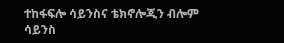ተከፋፍሎ ሳይንስና ቴክኖሎጂን ብሎም ሳይንስ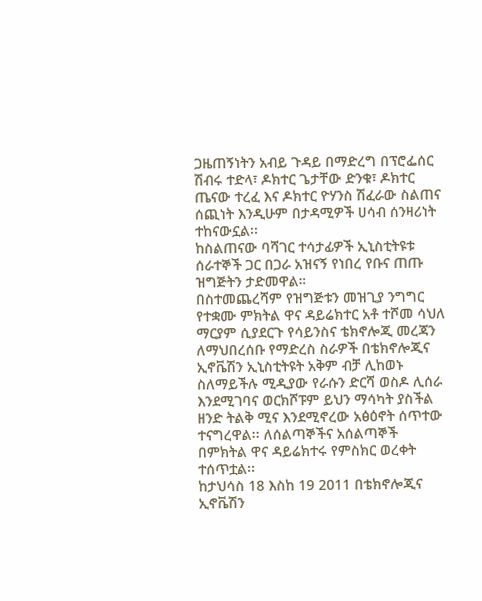ጋዜጠኝነትን አብይ ጉዳይ በማድረግ በፕሮፌሰር ሽብሩ ተድላ፣ ዶክተር ጌታቸው ድንቁ፣ ዶክተር ጤናው ተረፈ እና ዶክተር ዮሃንስ ሽፈራው ስልጠና ሰጪነት እንዲሁም በታዳሚዎች ሀሳብ ሰንዛሪነት ተከናውኗል፡፡
ከስልጠናው ባሻገር ተሳታፊዎች ኢኒስቲትዩቱ ሰራተኞች ጋር በጋራ አዝናኝ የነበረ የቡና ጠጡ ዝግጅትን ታድመዋል።
በስተመጨረሻም የዝግጅቱን መዝጊያ ንግግር የተቋሙ ምክትል ዋና ዳይሬክተር አቶ ተሾመ ሳህለ ማርያም ሲያደርጉ የሳይንስና ቴክኖሎጂ መረጃን ለማህበረሰቡ የማድረስ ስራዎች በቴክኖሎጂና ኢኖቬሽን ኢኒስቲትዩት አቅም ብቻ ሊከወኑ ስለማይችሉ ሚዲያው የራሱን ድርሻ ወስዶ ሊሰራ እንደሚገባና ወርክሾፑም ይህን ማሳካት ያስችል ዘንድ ትልቅ ሚና እንደሚኖረው አፅዕኖት ሰጥተው ተናግረዋል፡፡ ለሰልጣኞችና አሰልጣኞች በምክትል ዋና ዳይሬክተሩ የምስክር ወረቀት ተሰጥቷል፡፡
ከታህሳስ 18 እስከ 19 2011 በቴክኖሎጂና ኢኖቬሽን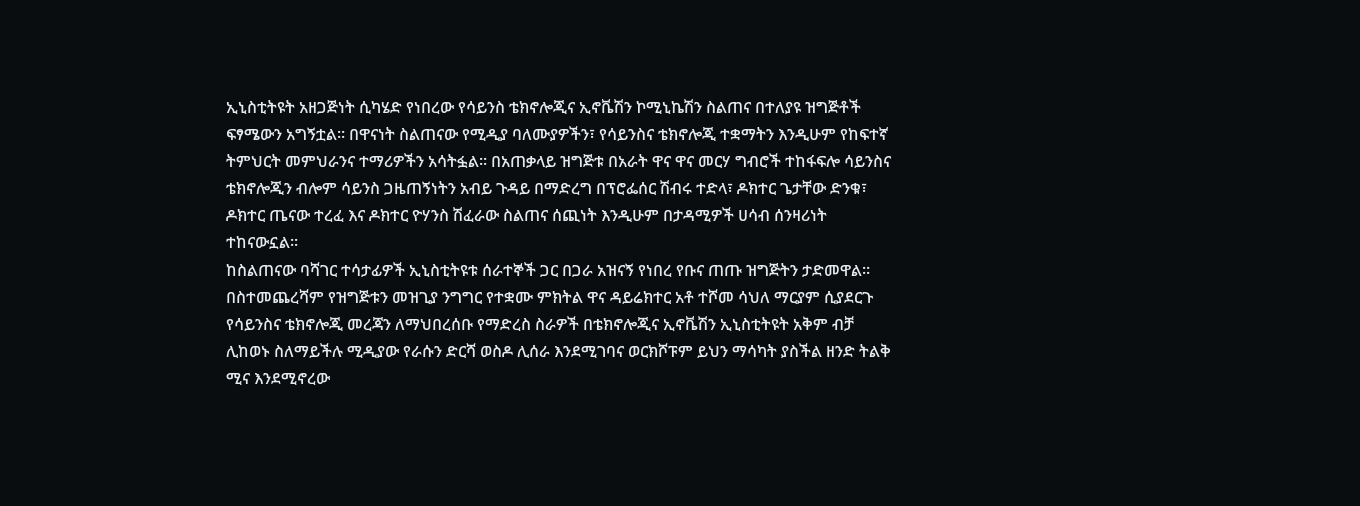ኢኒስቲትዩት አዘጋጅነት ሲካሄድ የነበረው የሳይንስ ቴክኖሎጂና ኢኖቬሽን ኮሚኒኬሽን ስልጠና በተለያዩ ዝግጅቶች ፍፃሜውን አግኝቷል፡፡ በዋናነት ስልጠናው የሚዲያ ባለሙያዎችን፣ የሳይንስና ቴክኖሎጂ ተቋማትን እንዲሁም የከፍተኛ ትምህርት መምህራንና ተማሪዎችን አሳትፏል፡፡ በአጠቃላይ ዝግጅቱ በአራት ዋና ዋና መርሃ ግብሮች ተከፋፍሎ ሳይንስና ቴክኖሎጂን ብሎም ሳይንስ ጋዜጠኝነትን አብይ ጉዳይ በማድረግ በፕሮፌሰር ሽብሩ ተድላ፣ ዶክተር ጌታቸው ድንቁ፣ ዶክተር ጤናው ተረፈ እና ዶክተር ዮሃንስ ሽፈራው ስልጠና ሰጪነት እንዲሁም በታዳሚዎች ሀሳብ ሰንዛሪነት ተከናውኗል፡፡
ከስልጠናው ባሻገር ተሳታፊዎች ኢኒስቲትዩቱ ሰራተኞች ጋር በጋራ አዝናኝ የነበረ የቡና ጠጡ ዝግጅትን ታድመዋል።
በስተመጨረሻም የዝግጅቱን መዝጊያ ንግግር የተቋሙ ምክትል ዋና ዳይሬክተር አቶ ተሾመ ሳህለ ማርያም ሲያደርጉ የሳይንስና ቴክኖሎጂ መረጃን ለማህበረሰቡ የማድረስ ስራዎች በቴክኖሎጂና ኢኖቬሽን ኢኒስቲትዩት አቅም ብቻ ሊከወኑ ስለማይችሉ ሚዲያው የራሱን ድርሻ ወስዶ ሊሰራ እንደሚገባና ወርክሾፑም ይህን ማሳካት ያስችል ዘንድ ትልቅ ሚና እንደሚኖረው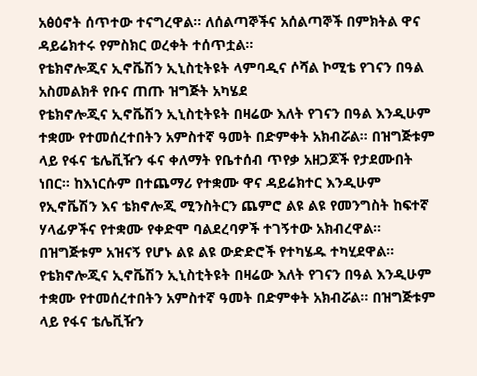አፅዕኖት ሰጥተው ተናግረዋል፡፡ ለሰልጣኞችና አሰልጣኞች በምክትል ዋና ዳይሬክተሩ የምስክር ወረቀት ተሰጥቷል፡፡
የቴክኖሎጂና ኢኖቬሽን ኢኒስቲትዩት ላምባዲና ሶሻል ኮሚቴ የገናን በዓል አስመልክቶ የቡና ጠጡ ዝግጅት አካሄደ
የቴክኖሎጂና ኢኖቬሽን ኢኒስቲትዩት በዛሬው እለት የገናን በዓል እንዲሁም ተቋሙ የተመሰረተበትን አምስተኛ ዓመት በድምቀት አክብሯል፡፡ በዝግጅቱም ላይ የፋና ቴሌቪዥን ፋና ቀለማት የቤተሰብ ጥየቃ አዘጋጆች የታደሙበት ነበር፡፡ ከእነርሱም በተጨማሪ የተቋሙ ዋና ዳይሬክተር እንዲሁም የኢኖቬሽን እና ቴክኖሎጂ ሚንስትርን ጨምሮ ልዩ ልዩ የመንግስት ከፍተኛ ሃላፊዎችና የተቋሙ የቀድሞ ባልደረባዎች ተገኝተው አክብረዋል፡፡ በዝግጅቱም አዝናኝ የሆኑ ልዩ ልዩ ውድድሮች የተካሄዱ ተካሂደዋል፡፡
የቴክኖሎጂና ኢኖቬሽን ኢኒስቲትዩት በዛሬው እለት የገናን በዓል እንዲሁም ተቋሙ የተመሰረተበትን አምስተኛ ዓመት በድምቀት አክብሯል፡፡ በዝግጅቱም ላይ የፋና ቴሌቪዥን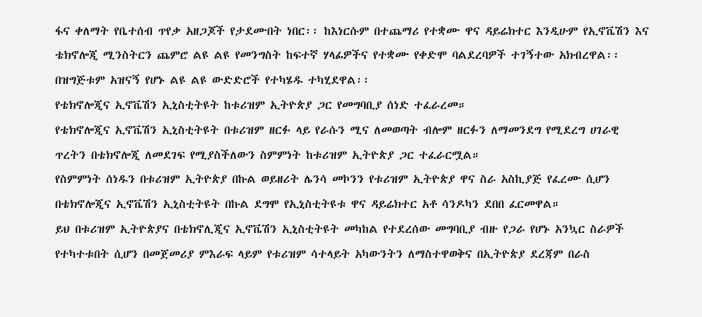ፋና ቀለማት የቤተሰብ ጥየቃ አዘጋጆች የታደሙበት ነበር፡፡ ከእነርሱም በተጨማሪ የተቋሙ ዋና ዳይሬክተር እንዲሁም የኢኖቬሽን እና ቴክኖሎጂ ሚንስትርን ጨምሮ ልዩ ልዩ የመንግስት ከፍተኛ ሃላፊዎችና የተቋሙ የቀድሞ ባልደረባዎች ተገኝተው አክብረዋል፡፡ በዝግጅቱም አዝናኝ የሆኑ ልዩ ልዩ ውድድሮች የተካሄዱ ተካሂደዋል፡፡
የቴክኖሎጂና ኢኖቬሽን ኢኒስቲትዩት ከቱሪዝም ኢትዮጵያ ጋር የመግባቢያ ሰነድ ተፈራረመ።
የቴክኖሎጂና ኢኖቬሽን ኢኒስቲትዩት በቱሪዝም ዘርፉ ላይ የራሱን ሚና ለመወጣት ብሎም ዘርፉን ለማመንደግ የሚደረግ ሀገራዊ ጥረትን በቴክኖሎጂ ለመደገፍ የሚያስችለውን ስምምነት ከቱሪዝም ኢትዮጵያ ጋር ተፈራርሟል።
የስምምነት ሰነዱን በቱሪዝም ኢትዮጵያ በኩል ወይዘሪት ሌንሳ መኮንን የቱሪዝም ኢትዮጵያ ዋና ስራ አስኪያጅ የፈረሙ ሲሆን በቴክኖሎጂና ኢኖቬሽን ኢኒስቲትዩት በኩል ደግሞ የኢኒስቲትዩቱ ዋና ዳይሬክተር አቶ ሳንዶካን ደበበ ፈርመዋል።
ይህ በቱሪዝም ኢትዮጵያና በቴክኖሊጂና ኢኖቬሽን ኢኒስቲትዩት መካከል የተደረሰው መግባቢያ ብዙ የጋራ የሆኑ አንኳር ስራዎች የተካተቱበት ሲሆን በመጀመሪያ ምእራፍ ላይም የቱሪዝም ሳተላይት አካውንትን ለማስተዋወቅና በኢትዮጵያ ደረጃም በራስ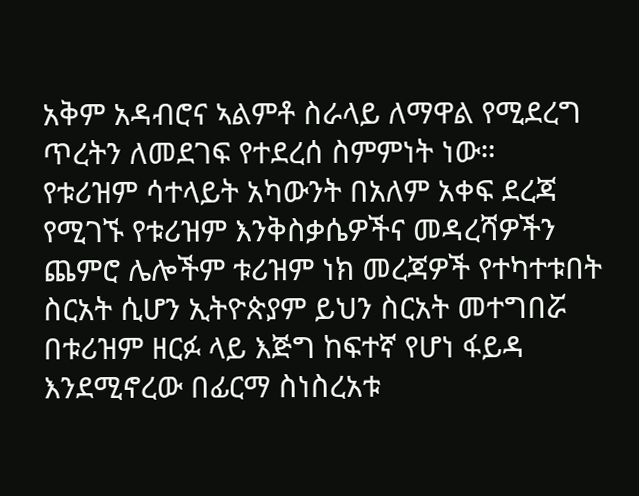አቅም አዳብሮና ኣልምቶ ስራላይ ለማዋል የሚደረግ ጥረትን ለመደገፍ የተደረሰ ስምምነት ነው።
የቱሪዝም ሳተላይት አካውንት በአለም አቀፍ ደረጃ የሚገኙ የቱሪዝም እንቅስቃሴዎችና መዳረሻዎችን ጨምሮ ሌሎችም ቱሪዝም ነክ መረጃዎች የተካተቱበት ስርአት ሲሆን ኢትዮጵያም ይህን ስርአት መተግበሯ በቱሪዝም ዘርፉ ላይ እጅግ ከፍተኛ የሆነ ፋይዳ እንደሚኖረው በፊርማ ስነስረአቱ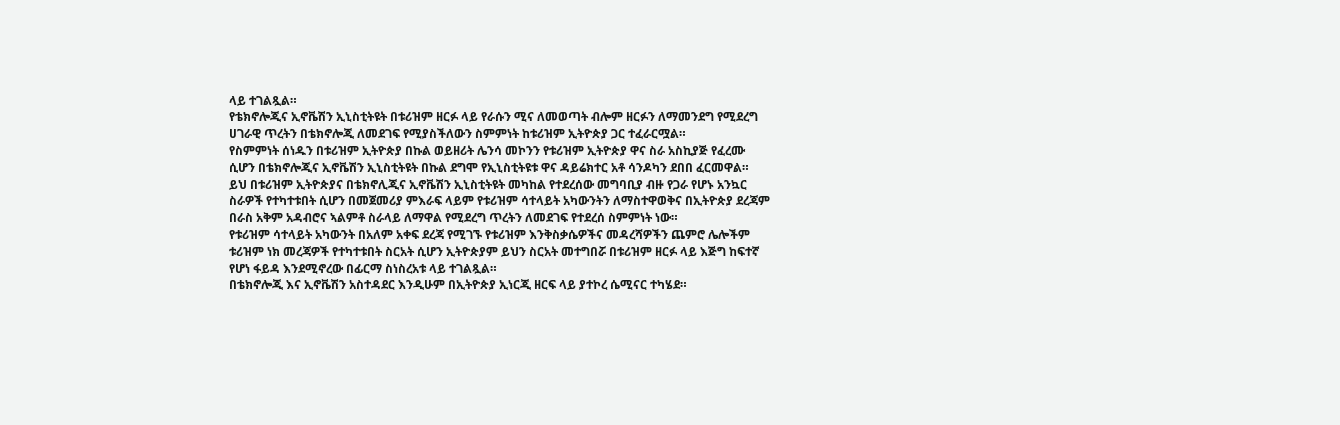ላይ ተገልጿል።
የቴክኖሎጂና ኢኖቬሽን ኢኒስቲትዩት በቱሪዝም ዘርፉ ላይ የራሱን ሚና ለመወጣት ብሎም ዘርፉን ለማመንደግ የሚደረግ ሀገራዊ ጥረትን በቴክኖሎጂ ለመደገፍ የሚያስችለውን ስምምነት ከቱሪዝም ኢትዮጵያ ጋር ተፈራርሟል።
የስምምነት ሰነዱን በቱሪዝም ኢትዮጵያ በኩል ወይዘሪት ሌንሳ መኮንን የቱሪዝም ኢትዮጵያ ዋና ስራ አስኪያጅ የፈረሙ ሲሆን በቴክኖሎጂና ኢኖቬሽን ኢኒስቲትዩት በኩል ደግሞ የኢኒስቲትዩቱ ዋና ዳይሬክተር አቶ ሳንዶካን ደበበ ፈርመዋል።
ይህ በቱሪዝም ኢትዮጵያና በቴክኖሊጂና ኢኖቬሽን ኢኒስቲትዩት መካከል የተደረሰው መግባቢያ ብዙ የጋራ የሆኑ አንኳር ስራዎች የተካተቱበት ሲሆን በመጀመሪያ ምእራፍ ላይም የቱሪዝም ሳተላይት አካውንትን ለማስተዋወቅና በኢትዮጵያ ደረጃም በራስ አቅም አዳብሮና ኣልምቶ ስራላይ ለማዋል የሚደረግ ጥረትን ለመደገፍ የተደረሰ ስምምነት ነው።
የቱሪዝም ሳተላይት አካውንት በአለም አቀፍ ደረጃ የሚገኙ የቱሪዝም እንቅስቃሴዎችና መዳረሻዎችን ጨምሮ ሌሎችም ቱሪዝም ነክ መረጃዎች የተካተቱበት ስርአት ሲሆን ኢትዮጵያም ይህን ስርአት መተግበሯ በቱሪዝም ዘርፉ ላይ እጅግ ከፍተኛ የሆነ ፋይዳ እንደሚኖረው በፊርማ ስነስረአቱ ላይ ተገልጿል።
በቴክኖሎጂ እና ኢኖቬሽን አስተዳደር እንዲሁም በኢትዮጵያ ኢነርጂ ዘርፍ ላይ ያተኮረ ሴሚናር ተካሄደ።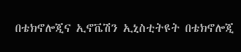በቴክኖሎጂና ኢኖቬሽን ኢኒስቲትዩት በቴክኖሎጂ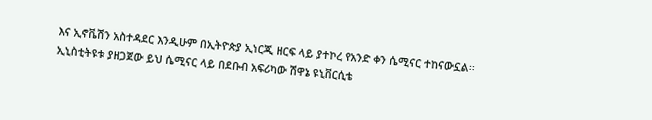እና ኢኖቬሽን አስተዳደር እንዲሁም በኢትዮጵያ ኢነርጂ ዘርፍ ላይ ያተኮረ የአንድ ቀን ሴሚናር ተከናውኗል፡፡ ኢኒስቲትዩቱ ያዘጋጀው ይህ ሴሚናር ላይ በደቡብ አፍሪካው ሽዋኔ ዩኒቨርሲቴ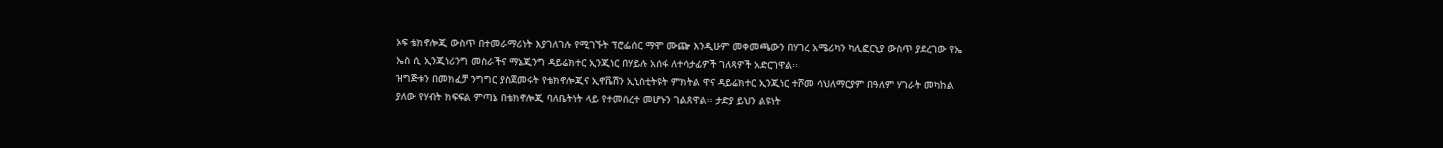ኦፍ ቴክኖሎጂ ውስጥ በተመራማሪነት እያገለገሉ የሚገኙት ፕሮፌሰር ማሞ ሙጬ እንዲሁም መቀመጫውን በሃገረ አሜሪካን ካሊፎርኒያ ውስጥ ያደረገው የኤ ኤስ ሲ ኢንጂነሪንግ መስራችና ማኔጂንግ ዳይሬክተር ኢንጂነር በሃይሉ አሰፋ ለተሳታፊዎች ገለጻዎች አድርገዋል፡፡
ዝግጅቱን በመክፈቻ ንግግር ያስጀመሩት የቴክኖሎጂና ኢኖቬሽን ኢኒስቲትዩት ምክትል ዋና ዳይሬክተር ኢንጂነር ተሾመ ሳህለማርያም በዓለም ሃገራት መካከል ያለው የሃብት ክፍፍል ምጣኔ በቴክኖሎጂ ባለቤትነት ላይ የተመሰረተ መሆኑን ገልጸዋል፡፡ ታድያ ይህን ልዩነት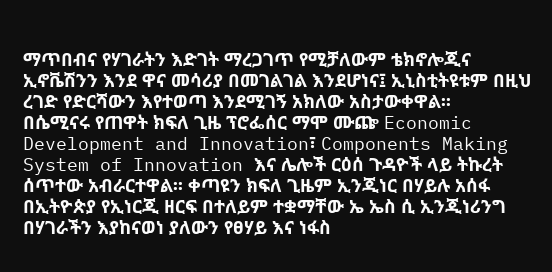ማጥበብና የሃገራትን እድገት ማረጋገጥ የሚቻለውም ቴክኖሎጂና ኢኖቬሽንን እንደ ዋና መሳሪያ በመገልገል እንደሆነና፤ ኢኒስቲትዩቱም በዚህ ረገድ የድርሻውን እየተወጣ እንደሚገኝ አክለው አስታውቀዋል፡፡
በሴሚናሩ የጠዋት ክፍለ ጊዜ ፕሮፌሰር ማሞ ሙጬ Economic Development and Innovation፣ Components Making System of Innovation እና ሌሎች ርዕሰ ጉዳዮች ላይ ትኩረት ሰጥተው አብራርተዋል፡፡ ቀጣዩን ክፍለ ጊዜም ኢንጂነር በሃይሉ አሰፋ በኢትዮጵያ የኢነርጂ ዘርፍ በተለይም ተቋማቸው ኤ ኤስ ሲ ኢንጂነሪንግ በሃገራችን እያከናወነ ያለውን የፀሃይ እና ነፋስ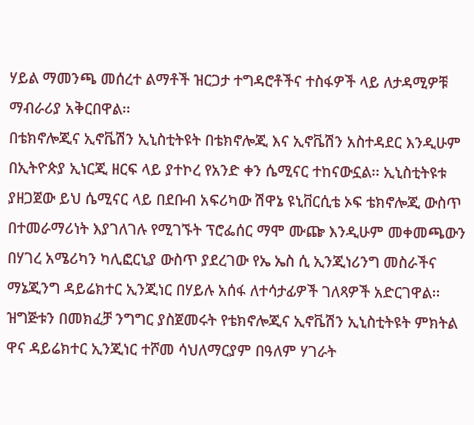ሃይል ማመንጫ መሰረተ ልማቶች ዝርጋታ ተግዳሮቶችና ተስፋዎች ላይ ለታዳሚዎቹ ማብራሪያ አቅርበዋል፡፡
በቴክኖሎጂና ኢኖቬሽን ኢኒስቲትዩት በቴክኖሎጂ እና ኢኖቬሽን አስተዳደር እንዲሁም በኢትዮጵያ ኢነርጂ ዘርፍ ላይ ያተኮረ የአንድ ቀን ሴሚናር ተከናውኗል፡፡ ኢኒስቲትዩቱ ያዘጋጀው ይህ ሴሚናር ላይ በደቡብ አፍሪካው ሽዋኔ ዩኒቨርሲቴ ኦፍ ቴክኖሎጂ ውስጥ በተመራማሪነት እያገለገሉ የሚገኙት ፕሮፌሰር ማሞ ሙጬ እንዲሁም መቀመጫውን በሃገረ አሜሪካን ካሊፎርኒያ ውስጥ ያደረገው የኤ ኤስ ሲ ኢንጂነሪንግ መስራችና ማኔጂንግ ዳይሬክተር ኢንጂነር በሃይሉ አሰፋ ለተሳታፊዎች ገለጻዎች አድርገዋል፡፡
ዝግጅቱን በመክፈቻ ንግግር ያስጀመሩት የቴክኖሎጂና ኢኖቬሽን ኢኒስቲትዩት ምክትል ዋና ዳይሬክተር ኢንጂነር ተሾመ ሳህለማርያም በዓለም ሃገራት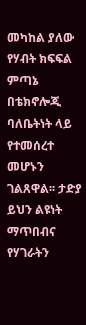መካከል ያለው የሃብት ክፍፍል ምጣኔ በቴክኖሎጂ ባለቤትነት ላይ የተመሰረተ መሆኑን ገልጸዋል፡፡ ታድያ ይህን ልዩነት ማጥበብና የሃገራትን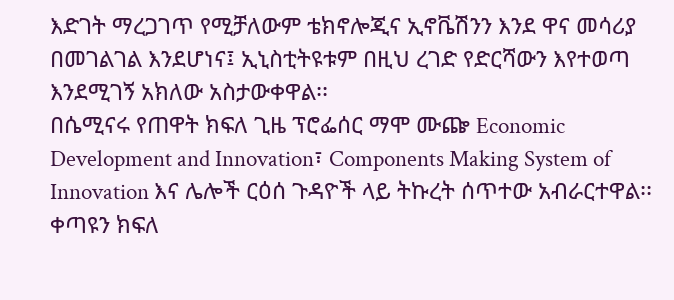እድገት ማረጋገጥ የሚቻለውም ቴክኖሎጂና ኢኖቬሽንን እንደ ዋና መሳሪያ በመገልገል እንደሆነና፤ ኢኒስቲትዩቱም በዚህ ረገድ የድርሻውን እየተወጣ እንደሚገኝ አክለው አስታውቀዋል፡፡
በሴሚናሩ የጠዋት ክፍለ ጊዜ ፕሮፌሰር ማሞ ሙጬ Economic Development and Innovation፣ Components Making System of Innovation እና ሌሎች ርዕሰ ጉዳዮች ላይ ትኩረት ሰጥተው አብራርተዋል፡፡ ቀጣዩን ክፍለ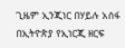ጊዜም ኢንጂነር በሃይሉ አሰፋ በኢትዮጵያ የኢነርጂ ዘርፍ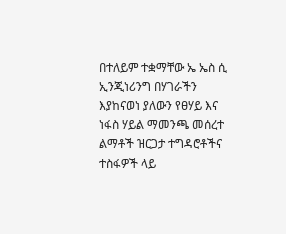በተለይም ተቋማቸው ኤ ኤስ ሲ ኢንጂነሪንግ በሃገራችን እያከናወነ ያለውን የፀሃይ እና ነፋስ ሃይል ማመንጫ መሰረተ ልማቶች ዝርጋታ ተግዳሮቶችና ተስፋዎች ላይ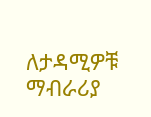ለታዳሚዎቹ ማብራሪያ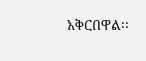አቅርበዋል፡፡